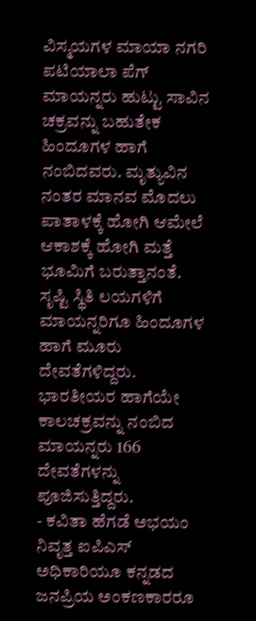ವಿಸ್ಮಯಗಳ ಮಾಯಾ ನಗರಿ ಪಟಿಯಾಲಾ ಪೆಗ್
ಮಾಯನ್ನರು ಹುಟ್ಟು ಸಾವಿನ ಚಕ್ರವನ್ನು ಬಹುತೇಕ ಹಿಂದೂಗಳ ಹಾಗೆ ನಂಬಿದವರು. ಮೃತ್ಯುವಿನ ನಂತರ ಮಾನವ ಮೊದಲು ಪಾತಾಳಕ್ಕೆ ಹೋಗಿ ಆಮೇಲೆ ಆಕಾಶಕ್ಕೆ ಹೋಗಿ ಮತ್ತೆ ಭೂಮಿಗೆ ಬರುತ್ತಾನಂತೆ. ಸೃಷ್ಟಿ ಸ್ಥಿತಿ ಲಯಗಳಿಗೆ ಮಾಯನ್ನರಿಗೂ ಹಿಂದೂಗಳ ಹಾಗೆ ಮೂರು ದೇವತೆಗಳಿದ್ದರು. ಭಾರತೀಯರ ಹಾಗೆಯೇ ಕಾಲಚಕ್ರವನ್ನು ನಂಬಿದ ಮಾಯನ್ನರು 166 ದೇವತೆಗಳನ್ನು ಪೂಜಿಸುತ್ತಿದ್ದರು.
- ಕವಿತಾ ಹೆಗಡೆ ಅಭಯಂ
ನಿವೃತ್ತ ಐಪಿಎಸ್ ಅಧಿಕಾರಿಯೂ ಕನ್ನಡದ ಜನಪ್ರಿಯ ಅಂಕಣಕಾರರೂ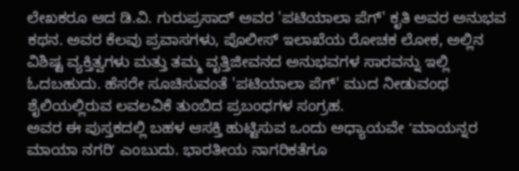ಲೇಖಕರೂ ಆದ ಡಿ.ವಿ. ಗುರುಪ್ರಸಾದ್ ಅವರ 'ಪಟಿಯಾಲಾ ಪೆಗ್' ಕೃತಿ ಅವರ ಅನುಭವ ಕಥನ. ಅವರ ಕೆಲವು ಪ್ರವಾಸಗಳು, ಪೊಲೀಸ್ ಇಲಾಖೆಯ ರೋಚಕ ಲೋಕ, ಅಲ್ಲಿನ ವಿಶಿಷ್ಟ ವ್ಯಕ್ತಿತ್ವಗಳು ಮತ್ತು ತಮ್ಮ ವೃತ್ತಿಜೀವನದ ಅನುಭವಗಳ ಸಾರವನ್ನು ಇಲ್ಲಿ ಓದಬಹುದು. ಹೆಸರೇ ಸೂಚಿಸುವಂತೆ 'ಪಟಿಯಾಲಾ ಪೆಗ್' ಮುದ ನೀಡುವಂಥ ಶೈಲಿಯಲ್ಲಿರುವ ಲವಲವಿಕೆ ತುಂಬಿದ ಪ್ರಬಂಧಗಳ ಸಂಗ್ರಹ.
ಅವರ ಈ ಪುಸ್ತಕದಲ್ಲಿ ಬಹಳ ಆಸಕ್ತಿ ಹುಟ್ಟಿಸುವ ಒಂದು ಅಧ್ಯಾಯವೇ ʻಮಾಯನ್ನರ ಮಾಯಾ ನಗರಿʼ ಎಂಬುದು. ಭಾರತೀಯ ನಾಗರಿಕತೆಗೂ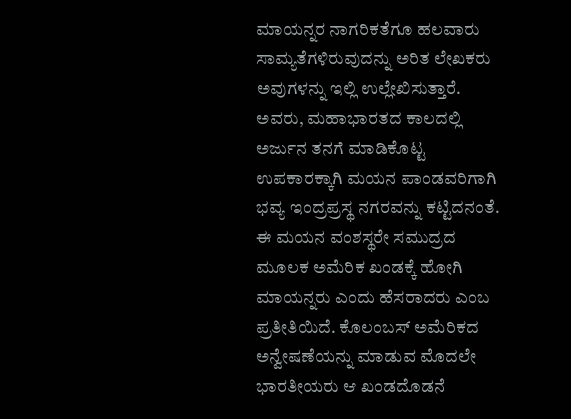ಮಾಯನ್ನರ ನಾಗರಿಕತೆಗೂ ಹಲವಾರು ಸಾಮ್ಯತೆಗಳಿರುವುದನ್ನು ಅರಿತ ಲೇಖಕರು ಅವುಗಳನ್ನು ಇಲ್ಲಿ ಉಲ್ಲೇಖಿಸುತ್ತಾರೆ. ಅವರು, ಮಹಾಭಾರತದ ಕಾಲದಲ್ಲಿ ಅರ್ಜುನ ತನಗೆ ಮಾಡಿಕೊಟ್ಟ ಉಪಕಾರಕ್ಕಾಗಿ ಮಯನ ಪಾಂಡವರಿಗಾಗಿ ಭವ್ಯ ಇಂದ್ರಪ್ರಸ್ಥ ನಗರವನ್ನು ಕಟ್ಟಿದನಂತೆ. ಈ ಮಯನ ವಂಶಸ್ಥರೇ ಸಮುದ್ರದ ಮೂಲಕ ಅಮೆರಿಕ ಖಂಡಕ್ಕೆ ಹೋಗಿ ಮಾಯನ್ನರು ಎಂದು ಹೆಸರಾದರು ಎಂಬ ಪ್ರತೀತಿಯಿದೆ. ಕೊಲಂಬಸ್ ಅಮೆರಿಕದ ಅನ್ವೇಷಣೆಯನ್ನು ಮಾಡುವ ಮೊದಲೇ ಭಾರತೀಯರು ಆ ಖಂಡದೊಡನೆ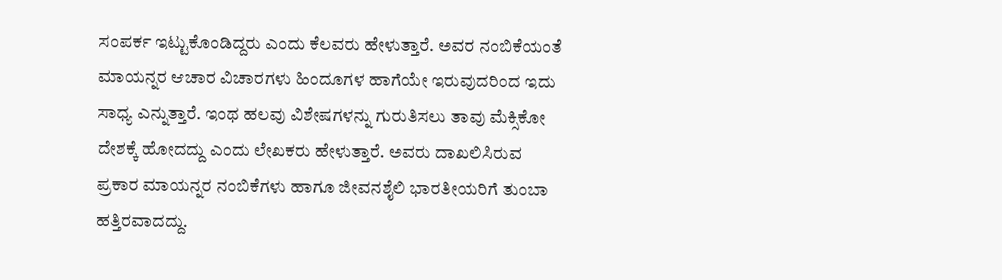ಸಂಪರ್ಕ ಇಟ್ಟುಕೊಂಡಿದ್ದರು ಎಂದು ಕೆಲವರು ಹೇಳುತ್ತಾರೆ. ಅವರ ನಂಬಿಕೆಯಂತೆ ಮಾಯನ್ನರ ಆಚಾರ ವಿಚಾರಗಳು ಹಿಂದೂಗಳ ಹಾಗೆಯೇ ಇರುವುದರಿಂದ ಇದು ಸಾಧ್ಯ ಎನ್ನುತ್ತಾರೆ. ಇಂಥ ಹಲವು ವಿಶೇಷಗಳನ್ನು ಗುರುತಿಸಲು ತಾವು ಮೆಕ್ಸಿಕೋ ದೇಶಕ್ಕೆ ಹೋದದ್ದು ಎಂದು ಲೇಖಕರು ಹೇಳುತ್ತಾರೆ. ಅವರು ದಾಖಲಿಸಿರುವ ಪ್ರಕಾರ ಮಾಯನ್ನರ ನಂಬಿಕೆಗಳು ಹಾಗೂ ಜೀವನಶೈಲಿ ಭಾರತೀಯರಿಗೆ ತುಂಬಾ ಹತ್ತಿರವಾದದ್ದು.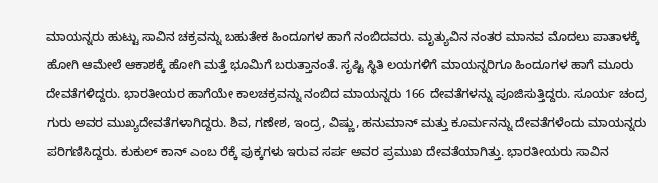ಮಾಯನ್ನರು ಹುಟ್ಟು ಸಾವಿನ ಚಕ್ರವನ್ನು ಬಹುತೇಕ ಹಿಂದೂಗಳ ಹಾಗೆ ನಂಬಿದವರು. ಮೃತ್ಯುವಿನ ನಂತರ ಮಾನವ ಮೊದಲು ಪಾತಾಳಕ್ಕೆ ಹೋಗಿ ಆಮೇಲೆ ಆಕಾಶಕ್ಕೆ ಹೋಗಿ ಮತ್ತೆ ಭೂಮಿಗೆ ಬರುತ್ತಾನಂತೆ. ಸೃಷ್ಟಿ ಸ್ಥಿತಿ ಲಯಗಳಿಗೆ ಮಾಯನ್ನರಿಗೂ ಹಿಂದೂಗಳ ಹಾಗೆ ಮೂರು ದೇವತೆಗಳಿದ್ದರು. ಭಾರತೀಯರ ಹಾಗೆಯೇ ಕಾಲಚಕ್ರವನ್ನು ನಂಬಿದ ಮಾಯನ್ನರು 166 ದೇವತೆಗಳನ್ನು ಪೂಜಿಸುತ್ತಿದ್ದರು. ಸೂರ್ಯ ಚಂದ್ರ ಗುರು ಅವರ ಮುಖ್ಯದೇವತೆಗಳಾಗಿದ್ದರು. ಶಿವ, ಗಣೇಶ, ಇಂದ್ರ, ವಿಷ್ಣು, ಹನುಮಾನ್ ಮತ್ತು ಕೂರ್ಮನನ್ನು ದೇವತೆಗಳೆಂದು ಮಾಯನ್ನರು ಪರಿಗಣಿಸಿದ್ದರು. ಕುಕುಲ್ ಕಾನ್ ಎಂಬ ರೆಕ್ಕೆ ಪುಕ್ಕಗಳು ಇರುವ ಸರ್ಪ ಅವರ ಪ್ರಮುಖ ದೇವತೆಯಾಗಿತ್ತು. ಭಾರತೀಯರು ಸಾವಿನ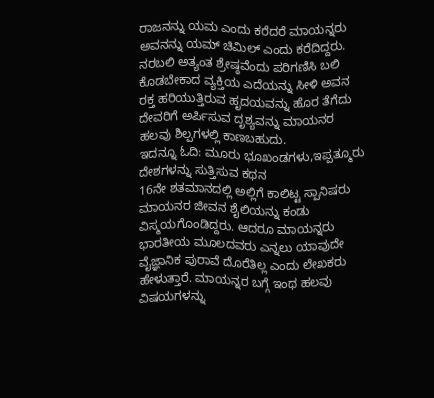ರಾಜನನ್ನು ಯಮ ಎಂದು ಕರೆದರೆ ಮಾಯನ್ನರು ಅವನನ್ನು ಯಮ್ ಚಿಮಿಲ್ ಎಂದು ಕರೆದಿದ್ದರು. ನರಬಲಿ ಅತ್ಯಂತ ಶ್ರೇಷ್ಠವೆಂದು ಪರಿಗಣಿಸಿ ಬಲಿ ಕೊಡಬೇಕಾದ ವ್ಯಕ್ತಿಯ ಎದೆಯನ್ನು ಸೀಳಿ ಅವನ ರಕ್ತ ಹರಿಯುತ್ತಿರುವ ಹೃದಯವನ್ನು ಹೊರ ತೆಗೆದು ದೇವರಿಗೆ ಅರ್ಪಿಸುವ ದೃಶ್ಯವನ್ನು ಮಾಯನರ ಹಲವು ಶಿಲ್ಪಗಳಲ್ಲಿ ಕಾಣಬಹುದು.
ಇದನ್ನೂ ಓದಿ: ಮೂರು ಭೂಖಂಡಗಳು,ಇಪ್ಪತ್ಮೂರು ದೇಶಗಳನ್ನು ಸುತ್ತಿಸುವ ಕಥನ
16ನೇ ಶತಮಾನದಲ್ಲಿ ಅಲ್ಲಿಗೆ ಕಾಲಿಟ್ಟ ಸ್ಪಾನಿಷರು ಮಾಯನರ ಜೀವನ ಶೈಲಿಯನ್ನು ಕಂಡು ವಿಸ್ಮಯಗೊಂಡಿದ್ದರು. ಆದರೂ ಮಾಯನ್ನರು ಭಾರತೀಯ ಮೂಲದವರು ಎನ್ನಲು ಯಾವುದೇ ವೈಜ್ಞಾನಿಕ ಪುರಾವೆ ದೊರೆತಿಲ್ಲ ಎಂದು ಲೇಖಕರು ಹೇಳುತ್ತಾರೆ. ಮಾಯನ್ನರ ಬಗ್ಗೆ ಇಂಥ ಹಲವು ವಿಷಯಗಳನ್ನು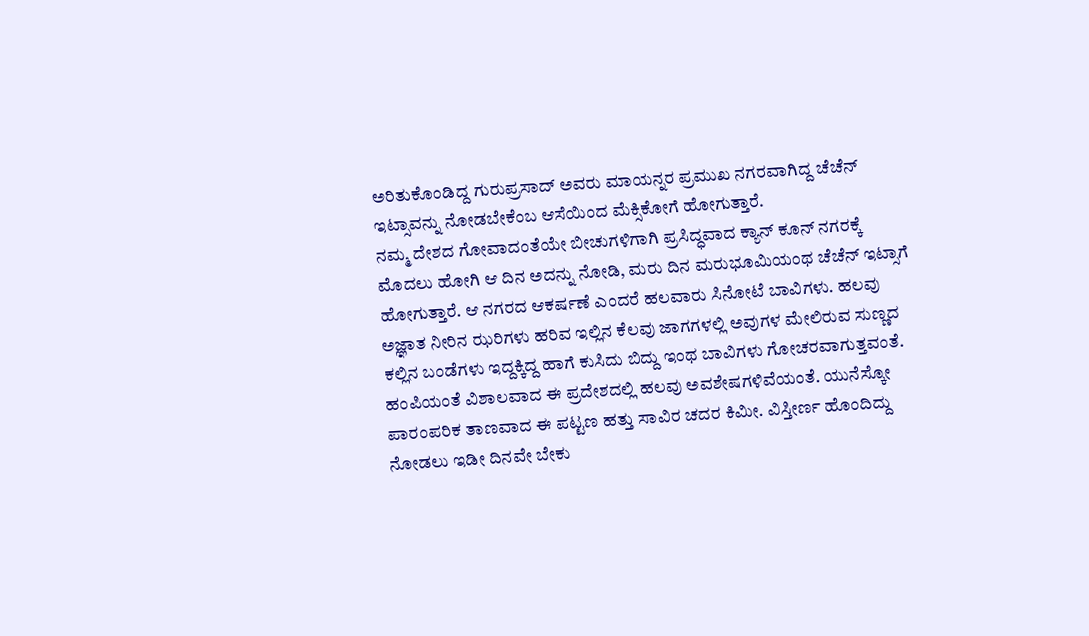ಅರಿತುಕೊಂಡಿದ್ದ ಗುರುಪ್ರಸಾದ್ ಅವರು ಮಾಯನ್ನರ ಪ್ರಮುಖ ನಗರವಾಗಿದ್ದ ಚೆಚೆನ್ ಇಟ್ಸಾವನ್ನು ನೋಡಬೇಕೆಂಬ ಆಸೆಯಿಂದ ಮೆಕ್ಸಿಕೋಗೆ ಹೋಗುತ್ತಾರೆ.
ನಮ್ಮ ದೇಶದ ಗೋವಾದಂತೆಯೇ ಬೀಚುಗಳಿಗಾಗಿ ಪ್ರಸಿದ್ಧವಾದ ಕ್ಯಾನ್ ಕೂನ್ ನಗರಕ್ಕೆ ಮೊದಲು ಹೋಗಿ ಆ ದಿನ ಅದನ್ನು ನೋಡಿ, ಮರು ದಿನ ಮರುಭೂಮಿಯಂಥ ಚೆಚೆನ್ ಇಟ್ಸಾಗೆ ಹೋಗುತ್ತಾರೆ. ಆ ನಗರದ ಆಕರ್ಷಣೆ ಎಂದರೆ ಹಲವಾರು ಸಿನೋಟೆ ಬಾವಿಗಳು. ಹಲವು ಅಜ್ಞಾತ ನೀರಿನ ಝರಿಗಳು ಹರಿವ ಇಲ್ಲಿನ ಕೆಲವು ಜಾಗಗಳಲ್ಲಿ ಅವುಗಳ ಮೇಲಿರುವ ಸುಣ್ಣದ ಕಲ್ಲಿನ ಬಂಡೆಗಳು ಇದ್ದಕ್ಕಿದ್ದ ಹಾಗೆ ಕುಸಿದು ಬಿದ್ದು ಇಂಥ ಬಾವಿಗಳು ಗೋಚರವಾಗುತ್ತವಂತೆ.
ಹಂಪಿಯಂತೆ ವಿಶಾಲವಾದ ಈ ಪ್ರದೇಶದಲ್ಲಿ ಹಲವು ಅವಶೇಷಗಳಿವೆಯಂತೆ. ಯುನೆಸ್ಕೋ ಪಾರಂಪರಿಕ ತಾಣವಾದ ಈ ಪಟ್ಟಣ ಹತ್ತು ಸಾವಿರ ಚದರ ಕಿಮೀ. ವಿಸ್ತೀರ್ಣ ಹೊಂದಿದ್ದು ನೋಡಲು ಇಡೀ ದಿನವೇ ಬೇಕು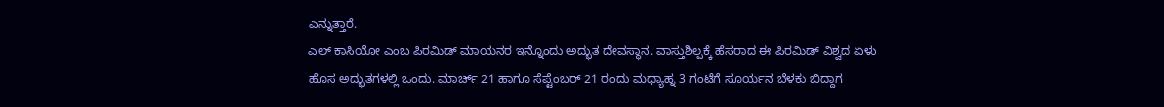ಎನ್ನುತ್ತಾರೆ.
ಎಲ್ ಕಾಸಿಯೋ ಎಂಬ ಪಿರಮಿಡ್ ಮಾಯನರ ಇನ್ನೊಂದು ಅದ್ಭುತ ದೇವಸ್ಥಾನ. ವಾಸ್ತುಶಿಲ್ಪಕ್ಕೆ ಹೆಸರಾದ ಈ ಪಿರಮಿಡ್ ವಿಶ್ವದ ಏಳು ಹೊಸ ಅದ್ಭುತಗಳಲ್ಲಿ ಒಂದು. ಮಾರ್ಚ್ 21 ಹಾಗೂ ಸೆಪ್ಟೆಂಬರ್ 21 ರಂದು ಮಧ್ಯಾಹ್ನ 3 ಗಂಟೆಗೆ ಸೂರ್ಯನ ಬೆಳಕು ಬಿದ್ದಾಗ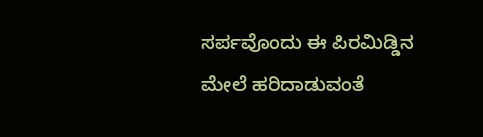ಸರ್ಪವೊಂದು ಈ ಪಿರಮಿಡ್ಡಿನ ಮೇಲೆ ಹರಿದಾಡುವಂತೆ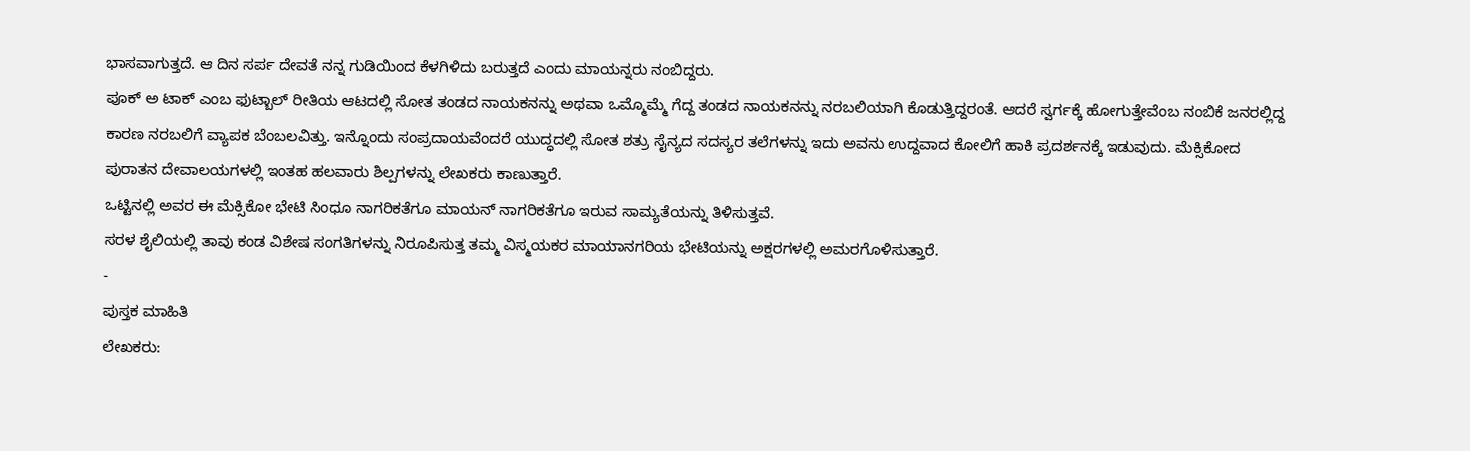ಭಾಸವಾಗುತ್ತದೆ. ಆ ದಿನ ಸರ್ಪ ದೇವತೆ ನನ್ನ ಗುಡಿಯಿಂದ ಕೆಳಗಿಳಿದು ಬರುತ್ತದೆ ಎಂದು ಮಾಯನ್ನರು ನಂಬಿದ್ದರು.
ಪೂಕ್ ಅ ಟಾಕ್ ಎಂಬ ಫುಟ್ಬಾಲ್ ರೀತಿಯ ಆಟದಲ್ಲಿ ಸೋತ ತಂಡದ ನಾಯಕನನ್ನು ಅಥವಾ ಒಮ್ಮೊಮ್ಮೆ ಗೆದ್ದ ತಂಡದ ನಾಯಕನನ್ನು ನರಬಲಿಯಾಗಿ ಕೊಡುತ್ತಿದ್ದರಂತೆ. ಆದರೆ ಸ್ವರ್ಗಕ್ಕೆ ಹೋಗುತ್ತೇವೆಂಬ ನಂಬಿಕೆ ಜನರಲ್ಲಿದ್ದ ಕಾರಣ ನರಬಲಿಗೆ ವ್ಯಾಪಕ ಬೆಂಬಲವಿತ್ತು. ಇನ್ನೊಂದು ಸಂಪ್ರದಾಯವೆಂದರೆ ಯುದ್ಧದಲ್ಲಿ ಸೋತ ಶತ್ರು ಸೈನ್ಯದ ಸದಸ್ಯರ ತಲೆಗಳನ್ನು ಇದು ಅವನು ಉದ್ದವಾದ ಕೋಲಿಗೆ ಹಾಕಿ ಪ್ರದರ್ಶನಕ್ಕೆ ಇಡುವುದು. ಮೆಕ್ಸಿಕೋದ ಪುರಾತನ ದೇವಾಲಯಗಳಲ್ಲಿ ಇಂತಹ ಹಲವಾರು ಶಿಲ್ಪಗಳನ್ನು ಲೇಖಕರು ಕಾಣುತ್ತಾರೆ.
ಒಟ್ಟಿನಲ್ಲಿ ಅವರ ಈ ಮೆಕ್ಸಿಕೋ ಭೇಟಿ ಸಿಂಧೂ ನಾಗರಿಕತೆಗೂ ಮಾಯನ್ ನಾಗರಿಕತೆಗೂ ಇರುವ ಸಾಮ್ಯತೆಯನ್ನು ತಿಳಿಸುತ್ತವೆ.
ಸರಳ ಶೈಲಿಯಲ್ಲಿ ತಾವು ಕಂಡ ವಿಶೇಷ ಸಂಗತಿಗಳನ್ನು ನಿರೂಪಿಸುತ್ತ ತಮ್ಮ ವಿಸ್ಮಯಕರ ಮಾಯಾನಗರಿಯ ಭೇಟಿಯನ್ನು ಅಕ್ಷರಗಳಲ್ಲಿ ಅಮರಗೊಳಿಸುತ್ತಾರೆ.
-
ಪುಸ್ತಕ ಮಾಹಿತಿ
ಲೇಖಕರು: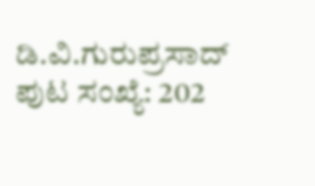ಡಿ.ವಿ.ಗುರುಪ್ರಸಾದ್
ಪುಟ ಸಂಖ್ಯೆ: 202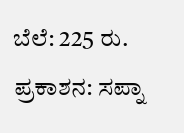ಬೆಲೆ: 225 ರು.
ಪ್ರಕಾಶನ: ಸಪ್ನಾ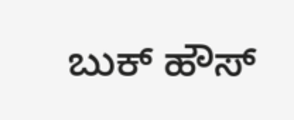ಬುಕ್ ಹೌಸ್